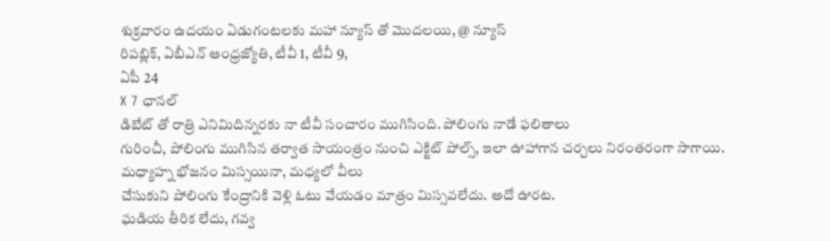శుక్రవారం ఉదయం ఏడుగంటలకు మహా న్యూస్ తో మొదలయి, @ న్యూస్
రిపబ్లిక్, ఏబీఎన్ ఆంధ్రజ్యోతి, టీవీ 1, టీవీ 9,
ఏపీ 24
X 7 ఛానల్
డిబేట్ తో రాత్రి ఎనిమిదిన్నరకు నా టీవీ సంచారం ముగిసింది. పోలింగు నాడే ఫలితాలు
గురించీ, పోలింగు ముగిసిన తర్వాత సాయంత్రం నుంచి ఎక్జిట్ పోల్స్, ఇలా ఊహాగాన చర్చలు నిరంతరంగా సాగాయి.
మధ్యాహ్న భోజనం మిస్సయినా, మధ్యలో వీలు
చేసుకుని పోలింగు కేంద్రానికి వెళ్లి ఓటు వేయడం మాత్రం మిస్సవలేదు. అదో ఊరట.
ఘడియ తీరిక లేదు, గవ్వ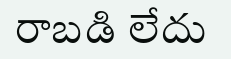రాబడి లేదు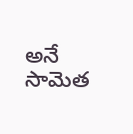అనే
సామెత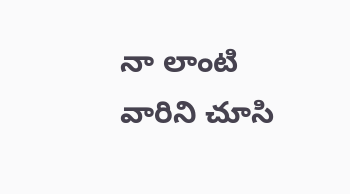నా లాంటి వారిని చూసి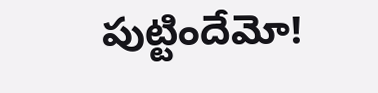పుట్టిందేమో!